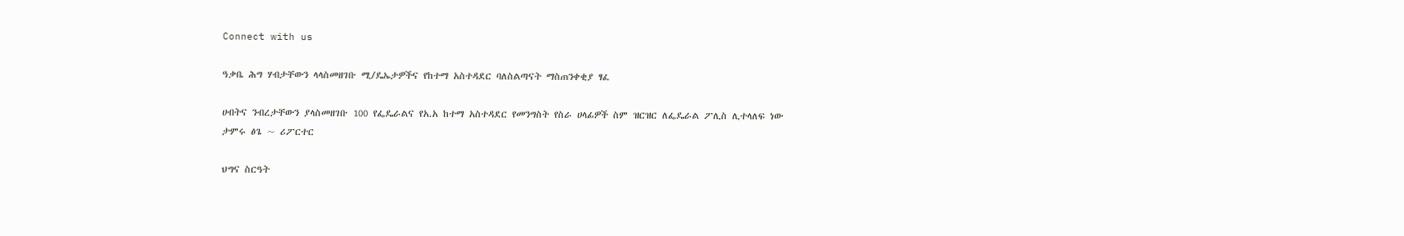Connect with us

ዓቃቤ ሕግ ሃብታቸውን ላላስመዘገቡ ሚ/ዴኤታዎችና የከተማ አስተዳደር ባለስልጣናት ማስጠንቀቂያ ፃፈ

ሀብትና ንብረታቸውን ያላስመዘገቡ 100 የፌዴራልና የአ.አ ከተማ አስተዳደር የመንግስት የስራ ሀላፊዎች ስም ዝርዝር ለፌዴራል ፖሊስ ሊተላለፍ ነው
ታምሩ ፅጌ ~ ሪፖርተር

ህግና ስርዓት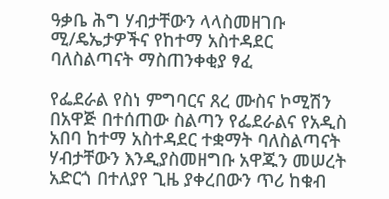ዓቃቤ ሕግ ሃብታቸውን ላላስመዘገቡ ሚ/ዴኤታዎችና የከተማ አስተዳደር ባለስልጣናት ማስጠንቀቂያ ፃፈ

የፌደራል የስነ ምግባርና ጸረ ሙስና ኮሚሽን በአዋጅ በተሰጠው ስልጣን የፌደራልና የአዲስ አበባ ከተማ አስተዳደር ተቋማት ባለስልጣናት ሃብታቸውን እንዲያስመዘግቡ አዋጁን መሠረት አድርጎ በተለያየ ጊዜ ያቀረበውን ጥሪ ከቁብ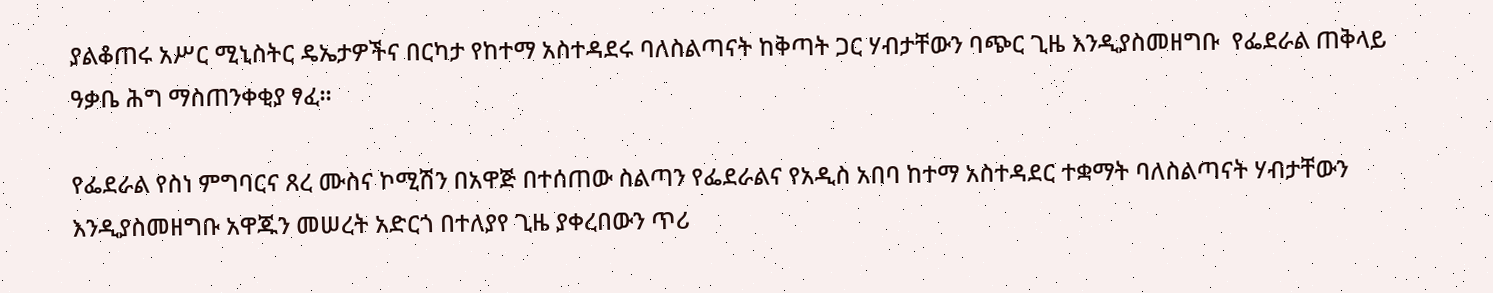ያልቆጠሩ አሥር ሚኒስትር ዴኤታዎችና በርካታ የከተማ አስተዳደሩ ባለስልጣናት ከቅጣት ጋር ሃብታቸውን ባጭር ጊዜ እንዲያስመዘግቡ  የፌደራል ጠቅላይ ዓቃቤ ሕግ ማስጠንቀቂያ ፃፈ።

የፌደራል የስነ ምግባርና ጸረ ሙስና ኮሚሽን በአዋጅ በተሰጠው ስልጣን የፌደራልና የአዲስ አበባ ከተማ አስተዳደር ተቋማት ባለስልጣናት ሃብታቸውን እንዲያስመዘግቡ አዋጁን መሠረት አድርጎ በተለያየ ጊዜ ያቀረበውን ጥሪ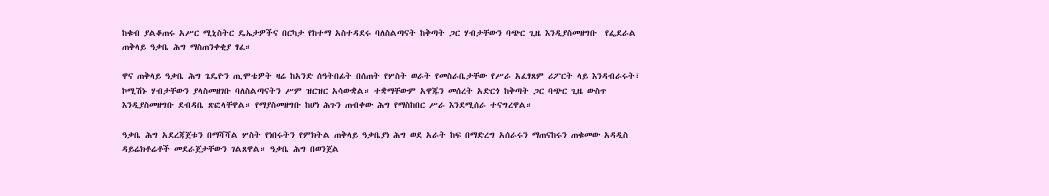ከቁብ ያልቆጠሩ አሥር ሚኒስትር ዴኤታዎችና በርካታ የከተማ አስተዳደሩ ባለስልጣናት ከቅጣት ጋር ሃብታቸውን ባጭር ጊዜ እንዲያስመዘግቡ  የፌደራል ጠቅላይ ዓቃቤ ሕግ ማስጠንቀቂያ ፃፈ።

ዋና ጠቅላይ ዓቃቤ ሕግ ጌዴዮን ጢሞቴዎት ዛሬ ከአንድ ሰዓትበፊት በሰጠት የሦስት ወራት የመስራቤታቸው የሥራ አፈፃጸም ሪፖርት ላይ እንዳብራሩት፣ ኮሚሽኑ ሃብታቸውን ያላስመዘገቡ ባለስልጣናትን ሥም ዝርዝር አሳውቋል። ተቋማቸውም አዋጁን መሰረት አድርጎ ከቅጣት ጋር ባጭር ጊዜ ውስጥ እንዲያስመዘግቡ ደብዳቤ ጽፎላቸዋል። የማያስመዘግቡ ከሆነ ሕጉን ጠብቀው ሕግ የማስከበር ሥራ እንደሚሰራ ተናግረዋል።

ዓቃቤ ሕግ አደረጃጀቱን በማሻሻል ሦስት የነበሩትን የምክትል ጠቅላይ ዓቃቤያነ ሕግ ወደ አራት ከፍ በማድረግ አሰራሩን ማጠናከሩን ጠቁመው አዳዲስ ዳይሬክቶሬቶች መደራጀታቸውን ገልጸዋል። ዓቃቤ ሕግ በወንጀል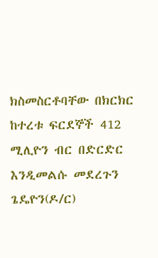ክስመስርቶባቸው በክርክር ከተረቱ ፍርደኞች 412 ሚሊዮን ብር በድርድር እንዲመልሱ መደረጉን ጌዴዮን(ዶ/ር)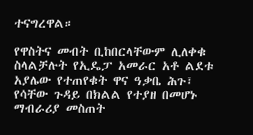ተናግረዋል።

የዋስትና መብት ቢከበርላቸውም ሊለቀቁ ስላልቻሉት የኢዴፓ አመራር አቶ ልደቱ አያሌው የተጠየቁት ዋና ዓቃቤ ሕጉ፣ የሳቸው ጉዳይ በክልል የተያዘ በመሆኑ ማብራሪያ መስጠት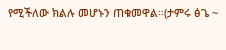የሚችለው ክልሉ መሆኑን ጠቁመዋል።(ታምሩ ፅጌ ~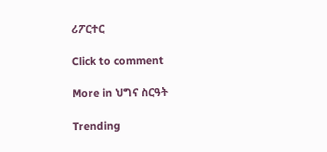ሪፖርተር

Click to comment

More in ህግና ስርዓት

Trending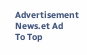Advertisement News.et Ad
To Top